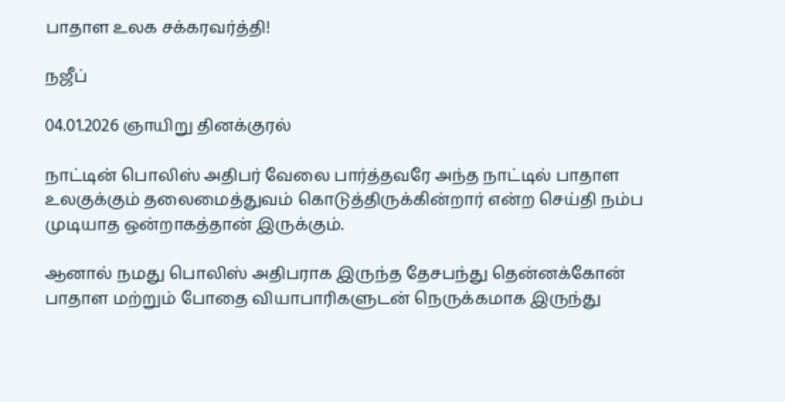பாதாள உலக சக்கரவர்த்தி!

நஜீப்

04.01.2026 ஞாயிறு தினக்குரல்

நாட்டின் பொலிஸ் அதிபர் வேலை பார்த்தவரே அந்த நாட்டில் பாதாள உலகுக்கும் தலைமைத்துவம் கொடுத்திருக்கின்றார் என்ற செய்தி நம்ப முடியாத ஒன்றாகத்தான் இருக்கும்.

ஆனால் நமது பொலிஸ் அதிபராக இருந்த தேசபந்து தென்னக்கோன் பாதாள மற்றும் போதை வியாபாரிகளுடன் நெருக்கமாக இருந்து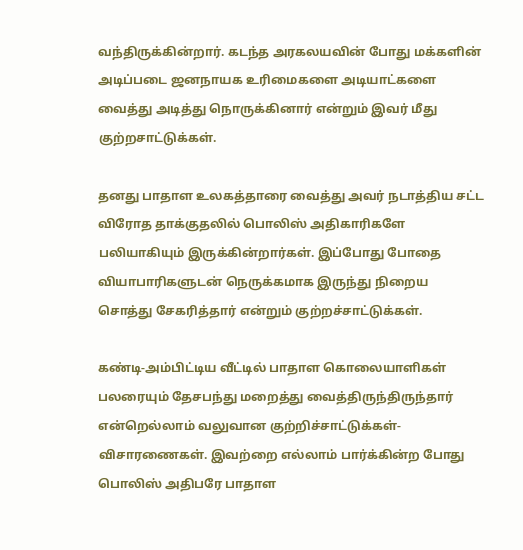வந்திருக்கின்றார். கடந்த அரகலயவின் போது மக்களின் அடிப்படை ஜனநாயக உரிமைகளை அடியாட்களை வைத்து அடித்து நொருக்கினார் என்றும் இவர் மீது குற்றசாட்டுக்கள்.

தனது பாதாள உலகத்தாரை வைத்து அவர் நடாத்திய சட்ட விரோத தாக்குதலில் பொலிஸ் அதிகாரிகளே பலியாகியும் இருக்கின்றார்கள். இப்போது போதை வியாபாரிகளுடன் நெருக்கமாக இருந்து நிறைய சொத்து சேகரித்தார் என்றும் குற்றச்சாட்டுக்கள்.

கண்டி-அம்பிட்டிய வீட்டில் பாதாள கொலையாளிகள் பலரையும் தேசபந்து மறைத்து வைத்திருந்திருந்தார் என்றெல்லாம் வலுவான குற்றிச்சாட்டுக்கள்-விசாரணைகள். இவற்றை எல்லாம் பார்க்கின்ற போது பொலிஸ் அதிபரே பாதாள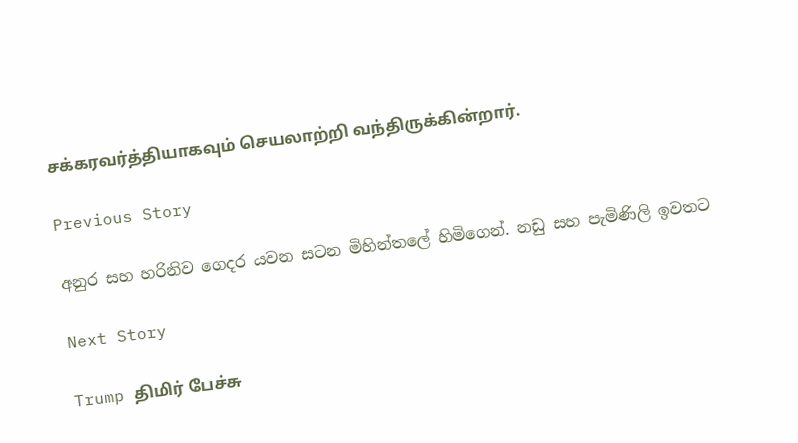சக்கரவர்த்தியாகவும் செயலாற்றி வந்திருக்கின்றார்.

Previous Story

අනුර සහ හරිනිව ගෙදර යවන සටන මිහින්තලේ හිමිගෙන්. නඩු සහ පැමිණිලි ඉවතට

Next Story

Trump திமிர் பேச்சு